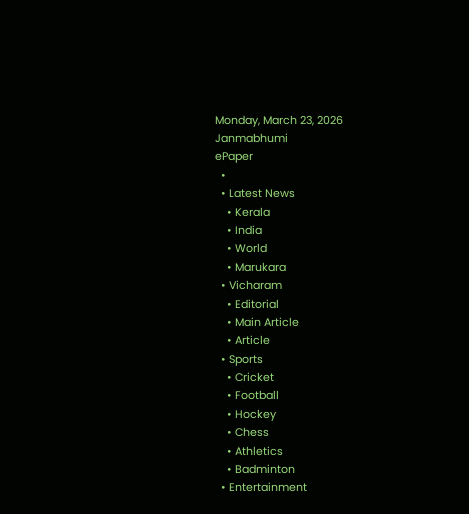Monday, March 23, 2026
Janmabhumi
ePaper
  •
  • Latest News
    • Kerala
    • India
    • World
    • Marukara
  • Vicharam
    • Editorial
    • Main Article
    • Article
  • Sports
    • Cricket
    • Football
    • Hockey
    • Chess
    • Athletics
    • Badminton
  • Entertainment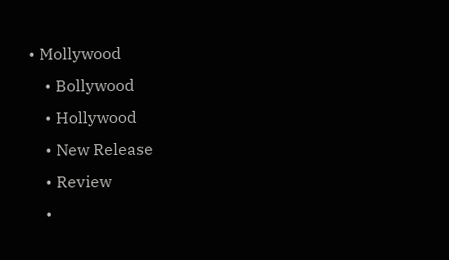• Mollywood
    • Bollywood
    • Hollywood
    • New Release
    • Review
    •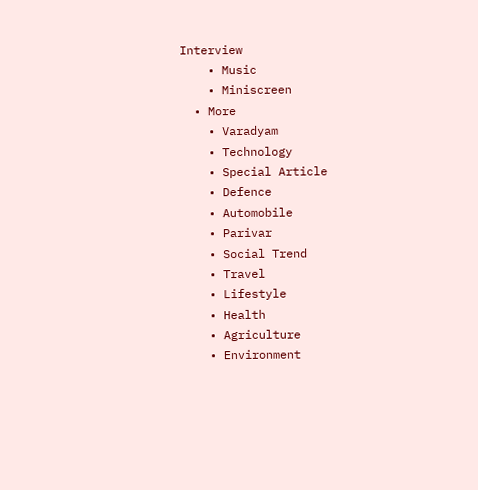Interview
    • Music
    • Miniscreen
  • More
    • Varadyam
    • Technology
    • Special Article
    • Defence
    • Automobile
    • Parivar
    • Social Trend
    • Travel
    • Lifestyle
    • Health
    • Agriculture
    • Environment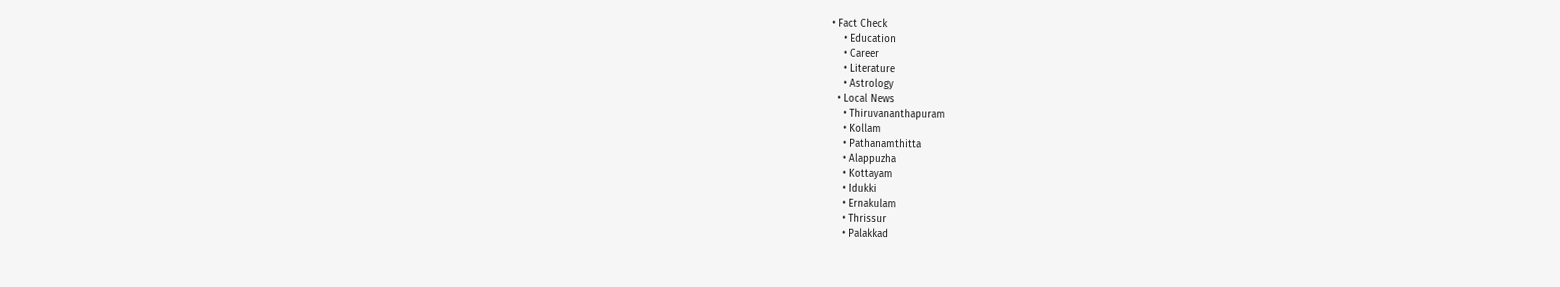• Fact Check
    • Education
    • Career
    • Literature
    • Astrology
  • Local News
    • Thiruvananthapuram
    • Kollam
    • Pathanamthitta
    • Alappuzha
    • Kottayam
    • Idukki
    • Ernakulam
    • Thrissur
    • Palakkad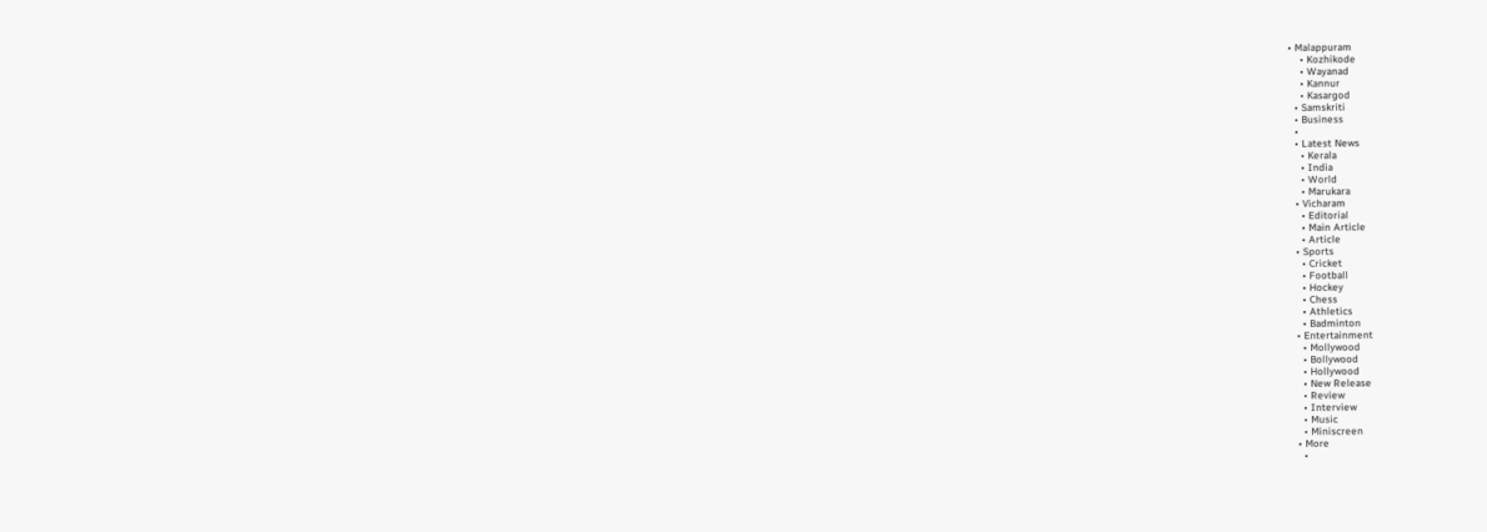• Malappuram
    • Kozhikode
    • Wayanad
    • Kannur
    • Kasargod
  • Samskriti
  • Business
  •
  • Latest News
    • Kerala
    • India
    • World
    • Marukara
  • Vicharam
    • Editorial
    • Main Article
    • Article
  • Sports
    • Cricket
    • Football
    • Hockey
    • Chess
    • Athletics
    • Badminton
  • Entertainment
    • Mollywood
    • Bollywood
    • Hollywood
    • New Release
    • Review
    • Interview
    • Music
    • Miniscreen
  • More
    •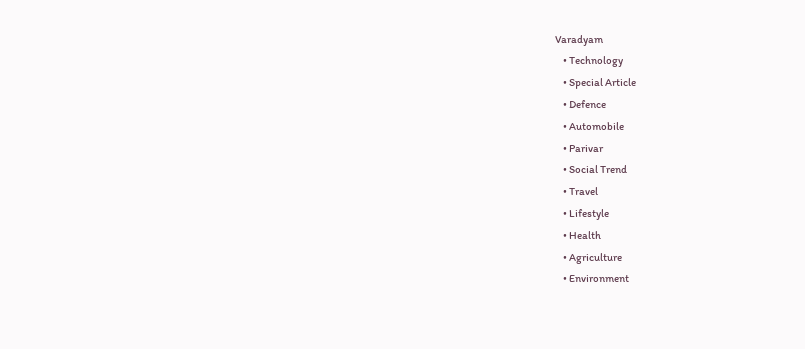Varadyam
    • Technology
    • Special Article
    • Defence
    • Automobile
    • Parivar
    • Social Trend
    • Travel
    • Lifestyle
    • Health
    • Agriculture
    • Environment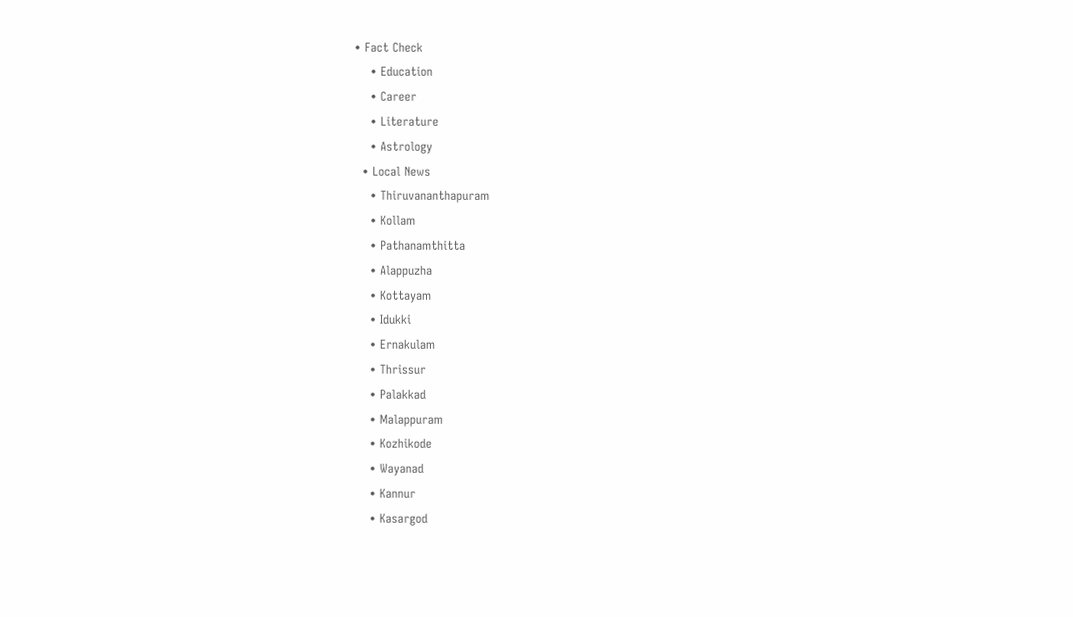• Fact Check
    • Education
    • Career
    • Literature
    • Astrology
  • Local News
    • Thiruvananthapuram
    • Kollam
    • Pathanamthitta
    • Alappuzha
    • Kottayam
    • Idukki
    • Ernakulam
    • Thrissur
    • Palakkad
    • Malappuram
    • Kozhikode
    • Wayanad
    • Kannur
    • Kasargod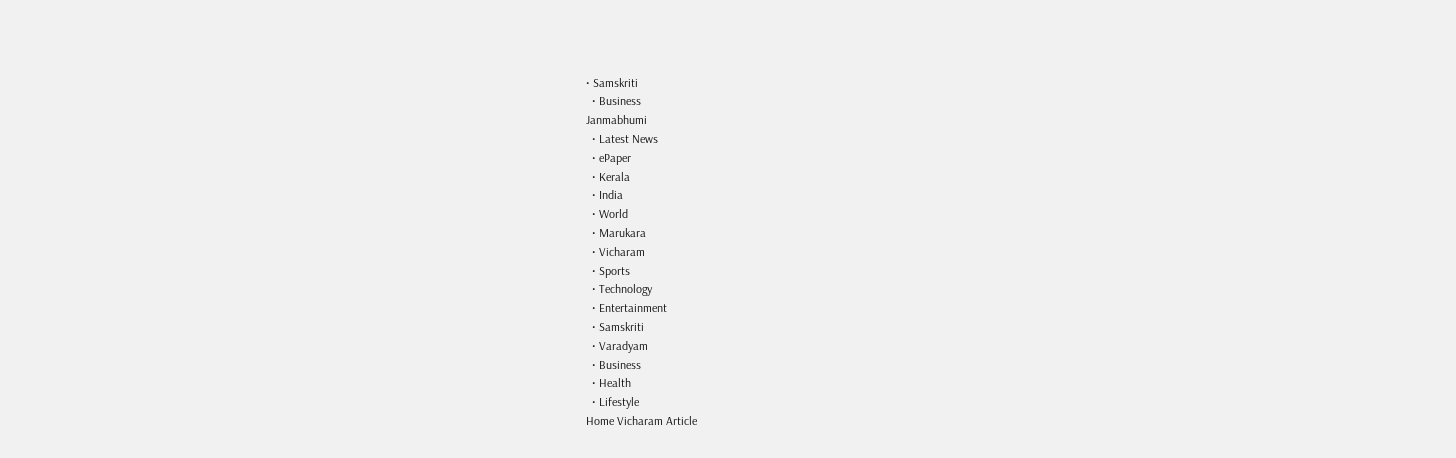• Samskriti
  • Business
Janmabhumi
  • Latest News
  • ePaper
  • Kerala
  • India
  • World
  • Marukara
  • Vicharam
  • Sports
  • Technology
  • Entertainment
  • Samskriti
  • Varadyam
  • Business
  • Health
  • Lifestyle
Home Vicharam Article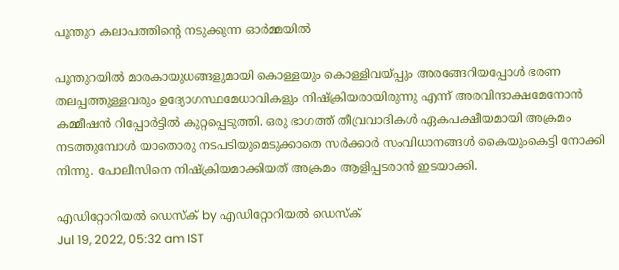പൂന്തുറ കലാപത്തിന്റെ നടുക്കുന്ന ഓര്‍മ്മയില്‍

പൂന്തുറയില്‍ മാരകായുധങ്ങളുമായി കൊള്ളയും കൊള്ളിവയ്‌പ്പും അരങ്ങേറിയപ്പോള്‍ ഭരണ തലപ്പത്തുള്ളവരും ഉദ്യോഗസ്ഥമേധാവികളും നിഷ്‌ക്രിയരായിരുന്നു എന്ന് അരവിന്ദാക്ഷമേനോന്‍ കമ്മീഷന്‍ റിപ്പോര്‍ട്ടില്‍ കുറ്റപ്പെടുത്തി. ഒരു ഭാഗത്ത് തീവ്രവാദികള്‍ ഏകപക്ഷീയമായി അക്രമം നടത്തുമ്പോള്‍ യാതൊരു നടപടിയുമെടുക്കാതെ സര്‍ക്കാര്‍ സംവിധാനങ്ങള്‍ കൈയുംകെട്ടി നോക്കി നിന്നു. പോലീസിനെ നിഷ്‌ക്രിയമാക്കിയത് അക്രമം ആളിപ്പടരാന്‍ ഇടയാക്കി.

എഡിറ്റോറിയൽ ഡെസ്ക് by എഡിറ്റോറിയൽ ഡെസ്ക്
Jul 19, 2022, 05:32 am IST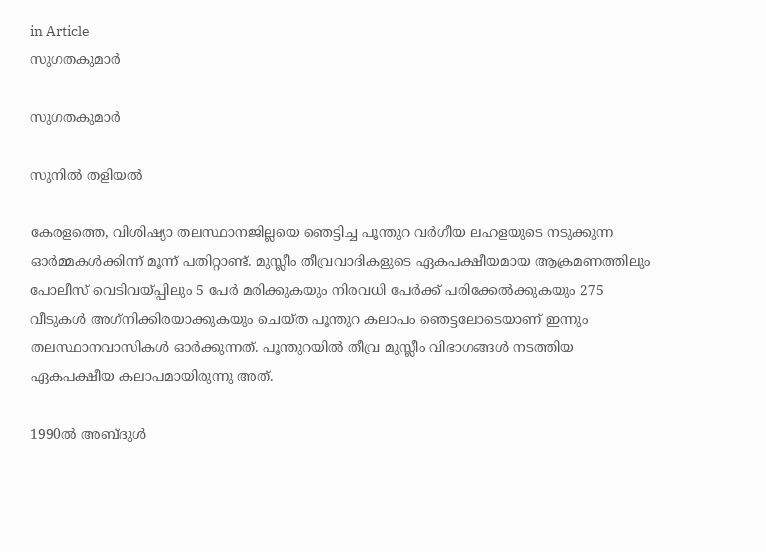in Article
സുഗതകുമാര്‍

സുഗതകുമാര്‍

സുനില്‍ തളിയല്‍

കേരളത്തെ, വിശിഷ്യാ തലസ്ഥാനജില്ലയെ ഞെട്ടിച്ച പൂന്തുറ വര്‍ഗീയ ലഹളയുടെ നടുക്കുന്ന ഓര്‍മ്മകള്‍ക്കിന്ന് മൂന്ന് പതിറ്റാണ്ട്. മുസ്ലീം തീവ്രവാദികളുടെ ഏകപക്ഷീയമായ ആക്രമണത്തിലും പോലീസ് വെടിവയ്‌പ്പിലും 5 പേര്‍ മരിക്കുകയും നിരവധി പേര്‍ക്ക് പരിക്കേല്‍ക്കുകയും 275 വീടുകള്‍ അഗ്‌നിക്കിരയാക്കുകയും ചെയ്ത പൂന്തുറ കലാപം ഞെട്ടലോടെയാണ് ഇന്നും തലസ്ഥാനവാസികള്‍ ഓര്‍ക്കുന്നത്. പൂന്തുറയില്‍ തീവ്ര മുസ്ലീം വിഭാഗങ്ങള്‍ നടത്തിയ ഏകപക്ഷീയ കലാപമായിരുന്നു അത്.

1990ല്‍ അബ്ദുള്‍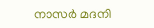നാസര്‍ മദനി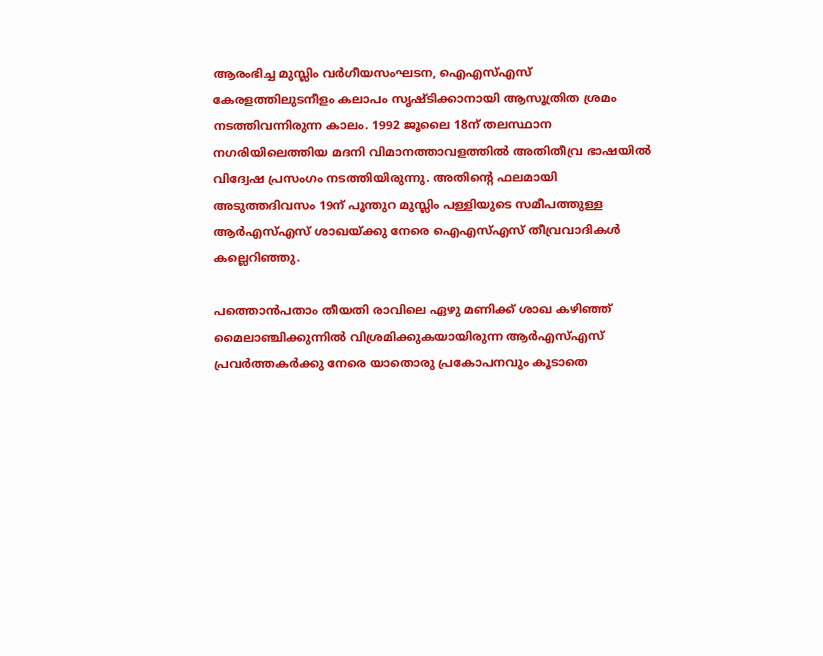ആരംഭിച്ച മുസ്ലിം വര്‍ഗീയസംഘടന, ഐഎസ്എസ് കേരളത്തിലുടനീളം കലാപം സൃഷ്ടിക്കാനായി ആസൂത്രിത ശ്രമം നടത്തിവന്നിരുന്ന കാലം. 1992 ജൂലൈ 18ന് തലസ്ഥാന നഗരിയിലെത്തിയ മദനി വിമാനത്താവളത്തില്‍ അതിതീവ്ര ഭാഷയില്‍ വിദ്വേഷ പ്രസംഗം നടത്തിയിരുന്നു. അതിന്റെ ഫലമായി അടുത്തദിവസം 19ന് പൂന്തുറ മുസ്ലിം പള്ളിയുടെ സമീപത്തുള്ള ആര്‍എസ്എസ് ശാഖയ്‌ക്കു നേരെ ഐഎസ്എസ് തീവ്രവാദികള്‍ കല്ലെറിഞ്ഞു.

പത്തൊന്‍പതാം തീയതി രാവിലെ ഏഴു മണിക്ക് ശാഖ കഴിഞ്ഞ് മൈലാഞ്ചിക്കുന്നില്‍ വിശ്രമിക്കുകയായിരുന്ന ആര്‍എസ്എസ് പ്രവര്‍ത്തകര്‍ക്കു നേരെ യാതൊരു പ്രകോപനവും കൂടാതെ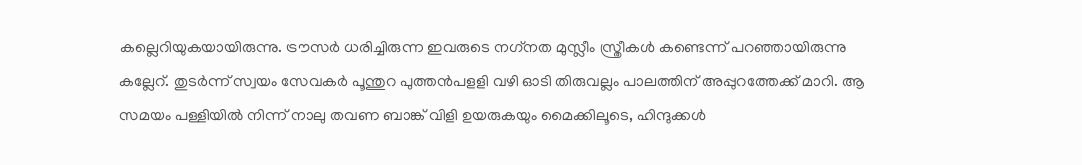കല്ലെറിയുകയായിരുന്നു. ട്രൗസര്‍ ധരിച്ചിരുന്ന ഇവരുടെ നഗ്‌നത മുസ്ലീം സ്ത്രീകള്‍ കണ്ടെന്ന് പറഞ്ഞായിരുന്നു കല്ലേറ്. തുടര്‍ന്ന് സ്വയം സേവകര്‍ പൂന്തുറ പുത്തന്‍പളളി വഴി ഓടി തിരുവല്ലം പാലത്തിന് അപ്പുറത്തേക്ക് മാറി. ആ സമയം പള്ളിയില്‍ നിന്ന് നാലു തവണ ബാങ്ക് വിളി ഉയരുകയും മൈക്കിലൂടെ, ഹിന്ദുക്കള്‍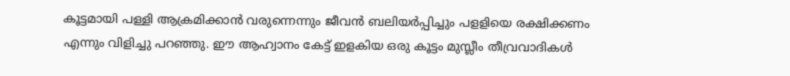കൂട്ടമായി പള്ളി ആക്രമിക്കാന്‍ വരുന്നെന്നും ജീവന്‍ ബലിയര്‍പ്പിച്ചും പളളിയെ രക്ഷിക്കണം എന്നും വിളിച്ചു പറഞ്ഞു. ഈ ആഹ്വാനം കേട്ട് ഇളകിയ ഒരു കൂട്ടം മുസ്ലീം തീവ്രവാദികള്‍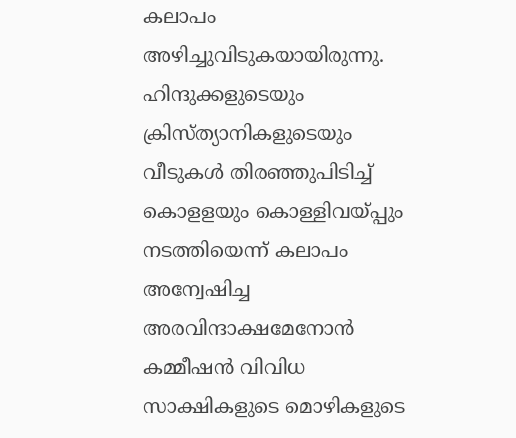കലാപം അഴിച്ചുവിടുകയായിരുന്നു. ഹിന്ദുക്കളുടെയും ക്രിസ്ത്യാനികളുടെയും വീടുകള്‍ തിരഞ്ഞുപിടിച്ച് കൊളളയും കൊള്ളിവയ്‌പ്പും നടത്തിയെന്ന് കലാപം അന്വേഷിച്ച അരവിന്ദാക്ഷമേനോന്‍ കമ്മീഷന്‍ വിവിധ സാക്ഷികളുടെ മൊഴികളുടെ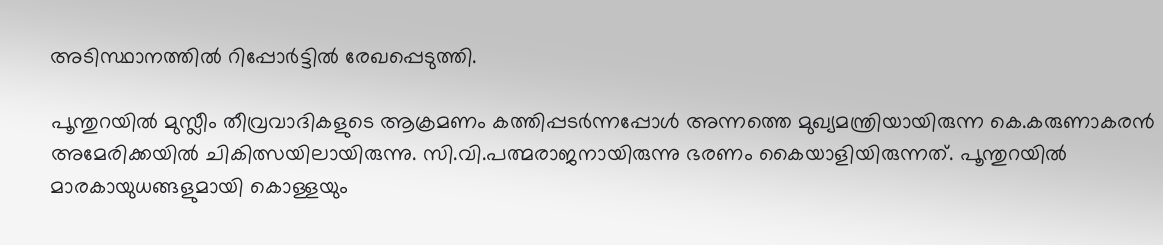അടിസ്ഥാനത്തില്‍ റിപ്പോര്‍ട്ടില്‍ രേഖപ്പെടുത്തി.

പൂന്തുറയില്‍ മുസ്ലീം തീവ്രവാദികളുടെ ആക്രമണം കത്തിപ്പടര്‍ന്നപ്പോള്‍ അന്നത്തെ മുഖ്യമന്ത്രിയായിരുന്ന കെ.കരുണാകരന്‍ അമേരിക്കയില്‍ ചികിത്സയിലായിരുന്നു. സി.വി.പത്മരാജനായിരുന്നു ഭരണം കൈയാളിയിരുന്നത്. പൂന്തുറയില്‍ മാരകായുധങ്ങളുമായി കൊള്ളയും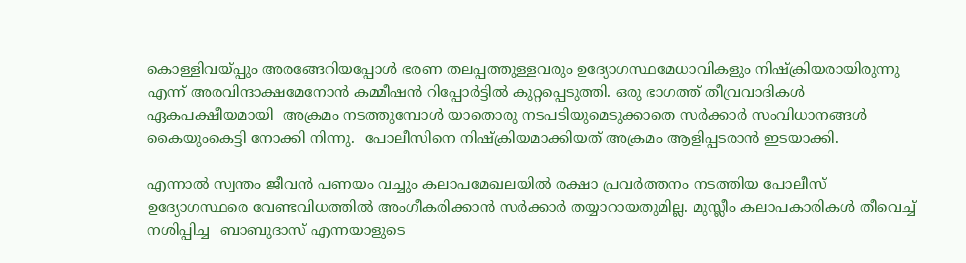കൊള്ളിവയ്‌പ്പും അരങ്ങേറിയപ്പോള്‍ ഭരണ തലപ്പത്തുള്ളവരും ഉദ്യോഗസ്ഥമേധാവികളും നിഷ്‌ക്രിയരായിരുന്നു എന്ന് അരവിന്ദാക്ഷമേനോന്‍ കമ്മീഷന്‍ റിപ്പോര്‍ട്ടില്‍ കുറ്റപ്പെടുത്തി. ഒരു ഭാഗത്ത് തീവ്രവാദികള്‍ ഏകപക്ഷീയമായി  അക്രമം നടത്തുമ്പോള്‍ യാതൊരു നടപടിയുമെടുക്കാതെ സര്‍ക്കാര്‍ സംവിധാനങ്ങള്‍ കൈയുംകെട്ടി നോക്കി നിന്നു.  പോലീസിനെ നിഷ്‌ക്രിയമാക്കിയത് അക്രമം ആളിപ്പടരാന്‍ ഇടയാക്കി.

എന്നാല്‍ സ്വന്തം ജീവന്‍ പണയം വച്ചും കലാപമേഖലയില്‍ രക്ഷാ പ്രവര്‍ത്തനം നടത്തിയ പോലീസ് ഉദ്യോഗസ്ഥരെ വേണ്ടവിധത്തില്‍ അംഗീകരിക്കാന്‍ സര്‍ക്കാര്‍ തയ്യാറായതുമില്ല. മുസ്ലീം കലാപകാരികള്‍ തീവെച്ച് നശിപ്പിച്ച  ബാബുദാസ് എന്നയാളുടെ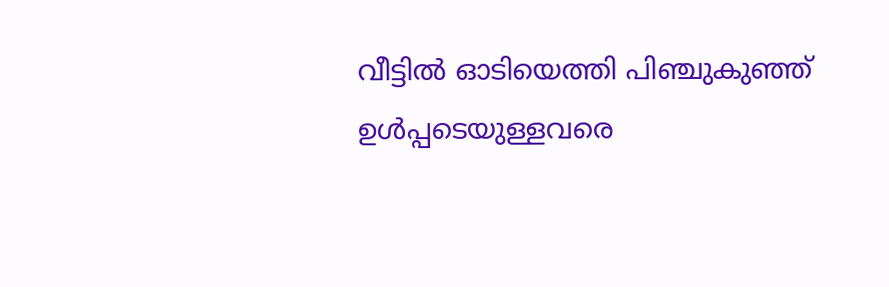വീട്ടില്‍ ഓടിയെത്തി പിഞ്ചുകുഞ്ഞ് ഉള്‍പ്പടെയുള്ളവരെ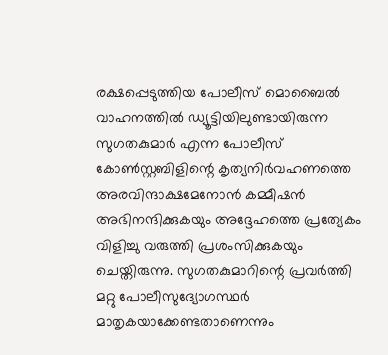രക്ഷപ്പെടുത്തിയ പോലീസ് മൊബൈല്‍ വാഹനത്തില്‍ ഡ്യൂട്ടിയിലുണ്ടായിരുന്ന സുഗതകുമാര്‍ എന്ന പോലീസ് കോണ്‍സ്റ്റബിളിന്റെ കൃത്യനിര്‍വഹണത്തെ  അരവിന്ദാക്ഷമേനോന്‍ കമ്മീഷന്‍ അഭിനന്ദിക്കുകയും അദ്ദേഹത്തെ പ്രത്യേകം വിളിച്ചു വരുത്തി പ്രശംസിക്കുകയും ചെയ്തിരുന്നു. സുഗതകുമാറിന്റെ പ്രവര്‍ത്തി മറ്റു പോലീസുദ്യോഗസ്ഥര്‍ മാതൃകയാക്കേണ്ടതാണെന്നും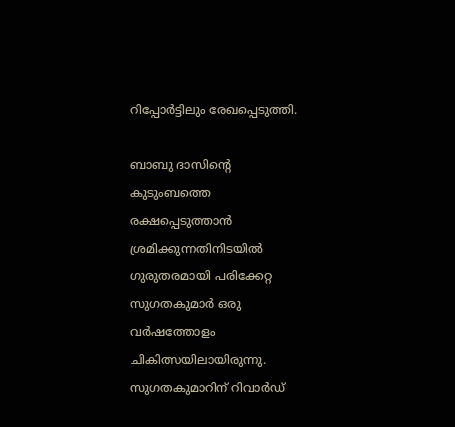റിപ്പോര്‍ട്ടിലും രേഖപ്പെടുത്തി.

ബാബു ദാസിന്റെ കുടുംബത്തെ രക്ഷപ്പെടുത്താന്‍ ശ്രമിക്കുന്നതിനിടയില്‍ ഗുരുതരമായി പരിക്കേറ്റ സുഗതകുമാര്‍ ഒരു വര്‍ഷത്തോളം ചികിത്സയിലായിരുന്നു. സുഗതകുമാറിന് റിവാര്‍ഡ്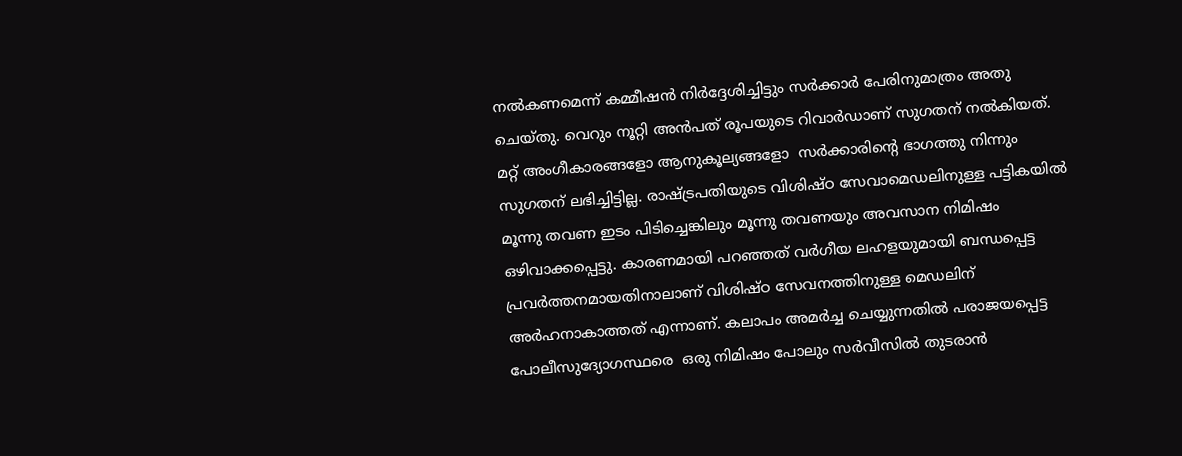നല്‍കണമെന്ന് കമ്മീഷന്‍ നിര്‍ദ്ദേശിച്ചിട്ടും സര്‍ക്കാര്‍ പേരിനുമാത്രം അതു ചെയ്തു. വെറും നൂറ്റി അന്‍പത് രൂപയുടെ റിവാര്‍ഡാണ് സുഗതന് നല്‍കിയത്. മറ്റ് അംഗീകാരങ്ങളോ ആനുകൂല്യങ്ങളോ  സര്‍ക്കാരിന്റെ ഭാഗത്തു നിന്നും സുഗതന് ലഭിച്ചിട്ടില്ല. രാഷ്‌ട്രപതിയുടെ വിശിഷ്ഠ സേവാമെഡലിനുള്ള പട്ടികയില്‍ മൂന്നു തവണ ഇടം പിടിച്ചെങ്കിലും മൂന്നു തവണയും അവസാന നിമിഷം ഒഴിവാക്കപ്പെട്ടു. കാരണമായി പറഞ്ഞത് വര്‍ഗീയ ലഹളയുമായി ബന്ധപ്പെട്ട പ്രവര്‍ത്തനമായതിനാലാണ് വിശിഷ്ഠ സേവനത്തിനുള്ള മെഡലിന് അര്‍ഹനാകാത്തത് എന്നാണ്. കലാപം അമര്‍ച്ച ചെയ്യുന്നതില്‍ പരാജയപ്പെട്ട പോലീസുദ്യോഗസ്ഥരെ  ഒരു നിമിഷം പോലും സര്‍വീസില്‍ തുടരാന്‍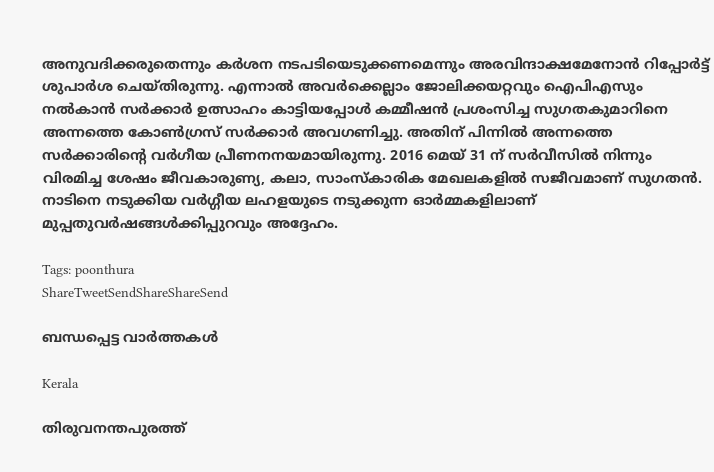അനുവദിക്കരുതെന്നും കര്‍ശന നടപടിയെടുക്കണമെന്നും അരവിന്ദാക്ഷമേനോന്‍ റിപ്പോര്‍ട്ട് ശുപാര്‍ശ ചെയ്തിരുന്നു. എന്നാല്‍ അവര്‍ക്കെല്ലാം ജോലിക്കയറ്റവും ഐപിഎസും നല്‍കാന്‍ സര്‍ക്കാര്‍ ഉത്സാഹം കാട്ടിയപ്പോള്‍ കമ്മീഷന്‍ പ്രശംസിച്ച സുഗതകുമാറിനെ അന്നത്തെ കോണ്‍ഗ്രസ് സര്‍ക്കാര്‍ അവഗണിച്ചു. അതിന് പിന്നില്‍ അന്നത്തെ സര്‍ക്കാരിന്റെ വര്‍ഗീയ പ്രീണനനയമായിരുന്നു. 2016 മെയ് 31 ന് സര്‍വീസില്‍ നിന്നും വിരമിച്ച ശേഷം ജീവകാരുണ്യ, കലാ, സാംസ്‌കാരിക മേഖലകളില്‍ സജീവമാണ് സുഗതന്‍. നാടിനെ നടുക്കിയ വര്‍ഗ്ഗീയ ലഹളയുടെ നടുക്കുന്ന ഓര്‍മ്മകളിലാണ് മുപ്പതുവര്‍ഷങ്ങള്‍ക്കിപ്പുറവും അദ്ദേഹം.

Tags: poonthura
ShareTweetSendShareShareSend

ബന്ധപ്പെട്ട വാര്‍ത്തകള്‍

Kerala

തിരുവനന്തപുരത്ത്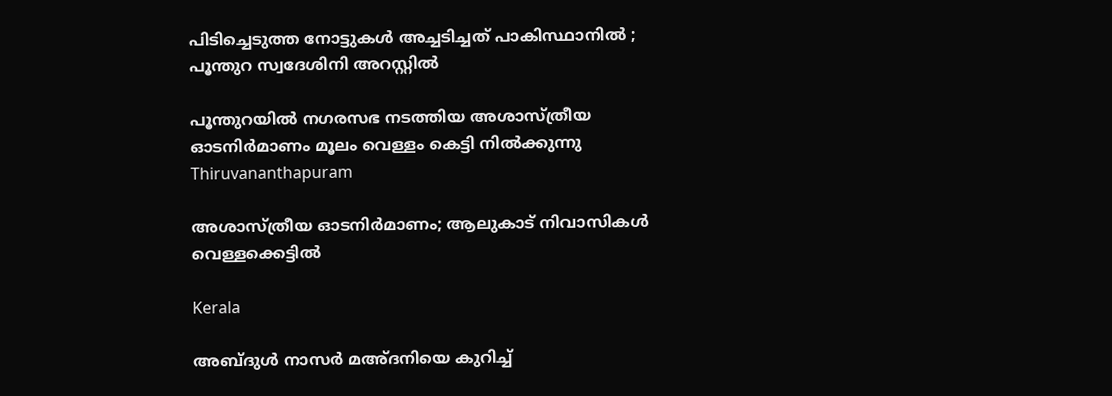പിടിച്ചെടുത്ത നോട്ടുകൾ അച്ചടിച്ചത് പാകിസ്ഥാനിൽ ; പൂന്തുറ സ്വദേശിനി അറസ്റ്റിൽ

പൂന്തുറയില്‍ നഗരസഭ നടത്തിയ അശാസ്ത്രീയ ഓടനിര്‍മാണം മൂലം വെള്ളം കെട്ടി നില്‍ക്കുന്നു
Thiruvananthapuram

അശാസ്ത്രീയ ഓടനിര്‍മാണം; ആലുകാട് നിവാസികള്‍ വെള്ളക്കെട്ടില്‍

Kerala

അബ്ദുള്‍ നാസര്‍ മഅ്ദനിയെ കുറിച്ച്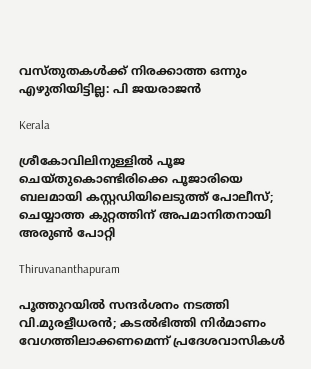വസ്തുതകള്‍ക്ക് നിരക്കാത്ത ഒന്നും എഴുതിയിട്ടില്ല: പി ജയരാജന്‍

Kerala

ശ്രീകോവിലിനുള്ളിൽ പൂജ ചെയ്തുകൊണ്ടിരിക്കെ പൂജാരിയെ ബലമായി കസ്റ്റഡിയിലെടുത്ത് പോലീസ്; ചെയ്യാത്ത കുറ്റത്തിന് അപമാനിതനായി അരുൺ പോറ്റി

Thiruvananthapuram

പൂത്തുറയില്‍ സന്ദര്‍ശനം നടത്തി വി.മുരളീധരന്‍; കടല്‍ഭിത്തി നിര്‍മാണം വേഗത്തിലാക്കണമെന്ന് പ്രദേശവാസികള്‍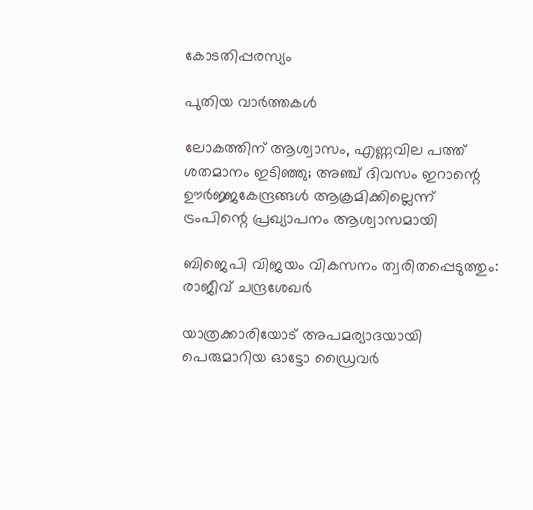കോടതിപ്പരസ്യം

പുതിയ വാര്‍ത്തകള്‍

ലോകത്തിന് ആശ്വാസം, എണ്ണവില പത്ത് ശതമാനം ഇടിഞ്ഞു; അഞ്ച് ദിവസം ഇറാന്റെ ഊര്‍ജ്ജകേന്ദ്രങ്ങള്‍ ആക്രമിക്കില്ലെന്ന് ട്രംപിന്റെ പ്രഖ്യാപനം ആശ്വാസമായി

ബിജെപി വിജയം വികസനം ത്വരിതപ്പെടുത്തും: രാജീവ് ചന്ദ്രശേഖർ

യാത്രക്കാരിയോട് അപമര്യാദയായി പെരുമാറിയ ഓട്ടോ ഡ്രൈവർ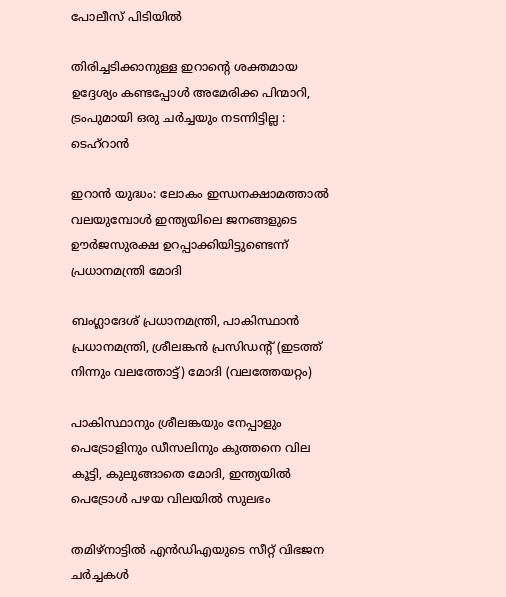പോലീസ് പിടിയിൽ

തിരിച്ചടിക്കാനുള്ള ഇറാന്റെ ശക്തമായ ഉദ്ദേശ്യം കണ്ടപ്പോൾ അമേരിക്ക പിന്മാറി, ട്രംപുമായി ഒരു ചർച്ചയും നടന്നിട്ടില്ല : ടെഹ്‌റാൻ

ഇറാന്‍ യുദ്ധം: ലോകം ഇന്ധനക്ഷാമത്താല്‍ വലയുമ്പോള്‍ ഇന്ത്യയിലെ ജനങ്ങളുടെ ഊർജസുരക്ഷ ഉറപ്പാക്കിയിട്ടുണ്ടെന്ന് പ്രധാനമന്ത്രി മോദി

ബംഗ്ലാദേശ് പ്രധാനമന്ത്രി, പാകിസ്ഥാന്‍ പ്രധാനമന്ത്രി, ശ്രീലങ്കന്‍ പ്രസിഡന്‍റ് (ഇടത്ത് നിന്നും വലത്തോട്ട്) മോദി (വലത്തേയറ്റം)

പാകിസ്ഥാനും ശ്രീലങ്കയും നേപ്പാളും പെട്രോളിനും ഡീസലിനും കുത്തനെ വില കൂട്ടി, കുലുങ്ങാതെ മോദി, ഇന്ത്യയില്‍ പെട്രോള്‍ പഴയ വിലയില്‍ സുലഭം

തമിഴ്നാട്ടിൽ എൻഡിഎയുടെ സീറ്റ് വിഭജന ചർച്ചകൾ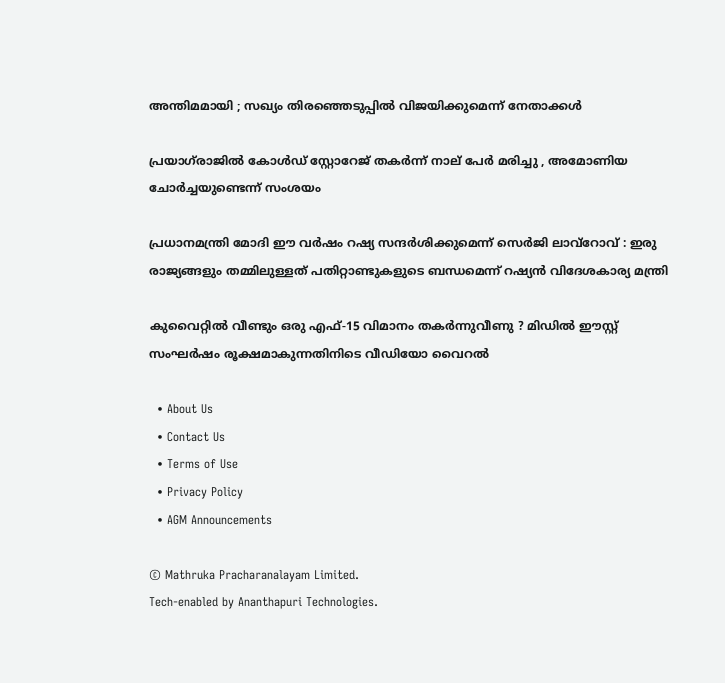അന്തിമമായി ; സഖ്യം തിരഞ്ഞെടുപ്പിൽ വിജയിക്കുമെന്ന് നേതാക്കൾ

പ്രയാഗ്‌രാജിൽ കോൾഡ് സ്റ്റോറേജ് തകർന്ന് നാല് പേർ മരിച്ചു , അമോണിയ ചോർച്ചയുണ്ടെന്ന് സംശയം

പ്രധാനമന്ത്രി മോദി ഈ വർഷം റഷ്യ സന്ദർശിക്കുമെന്ന് സെർജി ലാവ്‌റോവ് : ഇരു രാജ്യങ്ങളും തമ്മിലുള്ളത് പതിറ്റാണ്ടുകളുടെ ബന്ധമെന്ന് റഷ്യൻ വിദേശകാര്യ മന്ത്രി

കുവൈറ്റിൽ വീണ്ടും ഒരു എഫ്-15 വിമാനം തകർന്നുവീണു ? മിഡിൽ ഈസ്റ്റ് സംഘർഷം രൂക്ഷമാകുന്നതിനിടെ വീഡിയോ വൈറൽ

  • About Us
  • Contact Us
  • Terms of Use
  • Privacy Policy
  • AGM Announcements

© Mathruka Pracharanalayam Limited.
Tech-enabled by Ananthapuri Technologies.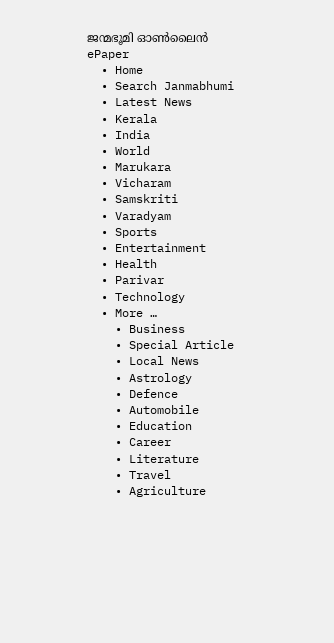ജന്മഭൂമി ഓണ്‍ലൈന്‍
ePaper
  • Home
  • Search Janmabhumi
  • Latest News
  • Kerala
  • India
  • World
  • Marukara
  • Vicharam
  • Samskriti
  • Varadyam
  • Sports
  • Entertainment
  • Health
  • Parivar
  • Technology
  • More …
    • Business
    • Special Article
    • Local News
    • Astrology
    • Defence
    • Automobile
    • Education
    • Career
    • Literature
    • Travel
    • Agriculture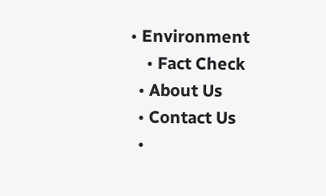• Environment
    • Fact Check
  • About Us
  • Contact Us
  •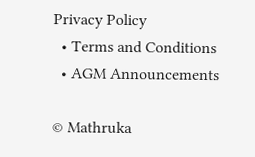Privacy Policy
  • Terms and Conditions
  • AGM Announcements

© Mathruka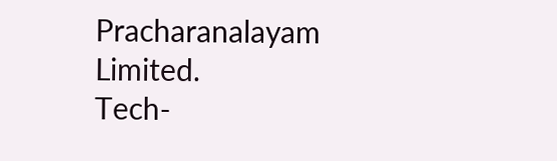Pracharanalayam Limited.
Tech-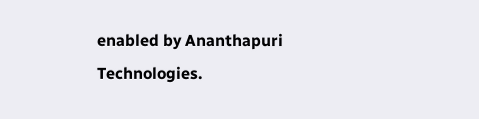enabled by Ananthapuri Technologies.